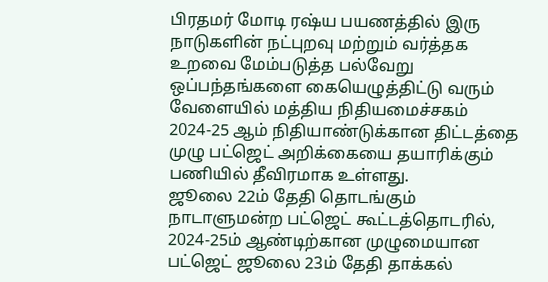பிரதமர் மோடி ரஷ்ய பயணத்தில் இரு நாடுகளின் நட்புறவு மற்றும் வர்த்தக உறவை மேம்படுத்த பல்வேறு ஒப்பந்தங்களை கையெழுத்திட்டு வரும் வேளையில் மத்திய நிதியமைச்சகம் 2024-25 ஆம் நிதியாண்டுக்கான திட்டத்தை முழு பட்ஜெட் அறிக்கையை தயாரிக்கும் பணியில் தீவிரமாக உள்ளது.
ஜூலை 22ம் தேதி தொடங்கும் நாடாளுமன்ற பட்ஜெட் கூட்டத்தொடரில், 2024-25ம் ஆண்டிற்கான முழுமையான பட்ஜெட் ஜூலை 23ம் தேதி தாக்கல்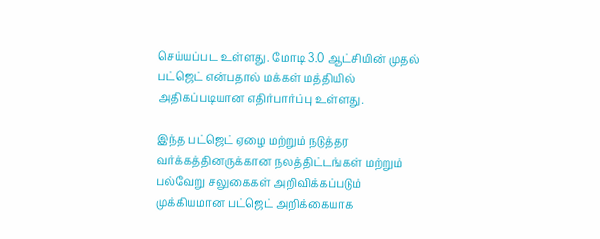செய்யப்பட உள்ளது. மோடி 3.0 ஆட்சியின் முதல் பட்ஜெட் என்பதால் மக்கள் மத்தியில் அதிகப்படியான எதிர்பார்ப்பு உள்ளது.

இந்த பட்ஜெட் ஏழை மற்றும் நடுத்தர வர்க்கத்தினருக்கான நலத்திட்டங்கள் மற்றும் பல்வேறு சலுகைகள் அறிவிக்கப்படும் முக்கியமான பட்ஜெட் அறிக்கையாக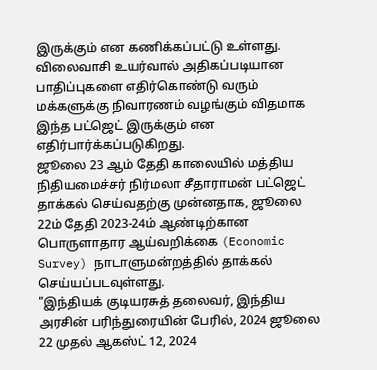இருக்கும் என கணிக்கப்பட்டு உள்ளது. விலைவாசி உயர்வால் அதிகப்படியான பாதிப்புகளை எதிர்கொண்டு வரும் மக்களுக்கு நிவாரணம் வழங்கும் விதமாக இந்த பட்ஜெட் இருக்கும் என எதிர்பார்க்கப்படுகிறது.
ஜூலை 23 ஆம் தேதி காலையில் மத்திய நிதியமைச்சர் நிர்மலா சீதாராமன் பட்ஜெட் தாக்கல் செய்வதற்கு முன்னதாக, ஜூலை 22ம் தேதி 2023-24ம் ஆண்டிற்கான பொருளாதார ஆய்வறிக்கை (Economic Survey) நாடாளுமன்றத்தில் தாக்கல் செய்யப்படவுள்ளது.
"இந்தியக் குடியரசுத் தலைவர், இந்திய அரசின் பரிந்துரையின் பேரில், 2024 ஜூலை 22 முதல் ஆகஸ்ட் 12, 2024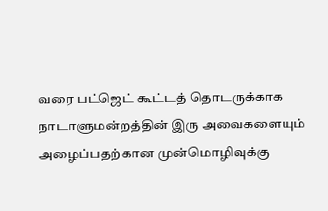வரை பட்ஜெட் கூட்டத் தொடருக்காக நாடாளுமன்றத்தின் இரு அவைகளையும் அழைப்பதற்கான முன்மொழிவுக்கு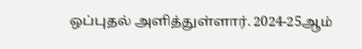ஒப்புதல் அளித்துள்ளார். 2024-25ஆம்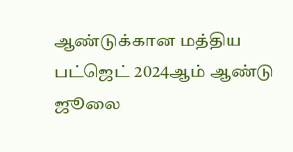ஆண்டுக்கான மத்திய பட்ஜெட் 2024ஆம் ஆண்டு ஜூலை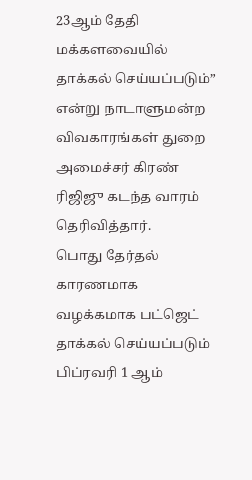23ஆம் தேதி மக்களவையில் தாக்கல் செய்யப்படும்” என்று நாடாளுமன்ற விவகாரங்கள் துறை அமைச்சர் கிரண் ரிஜிஜு கடந்த வாரம் தெரிவித்தார்.
பொது தேர்தல் காரணமாக வழக்கமாக பட்ஜெட் தாக்கல் செய்யப்படும் பிப்ரவரி 1 ஆம்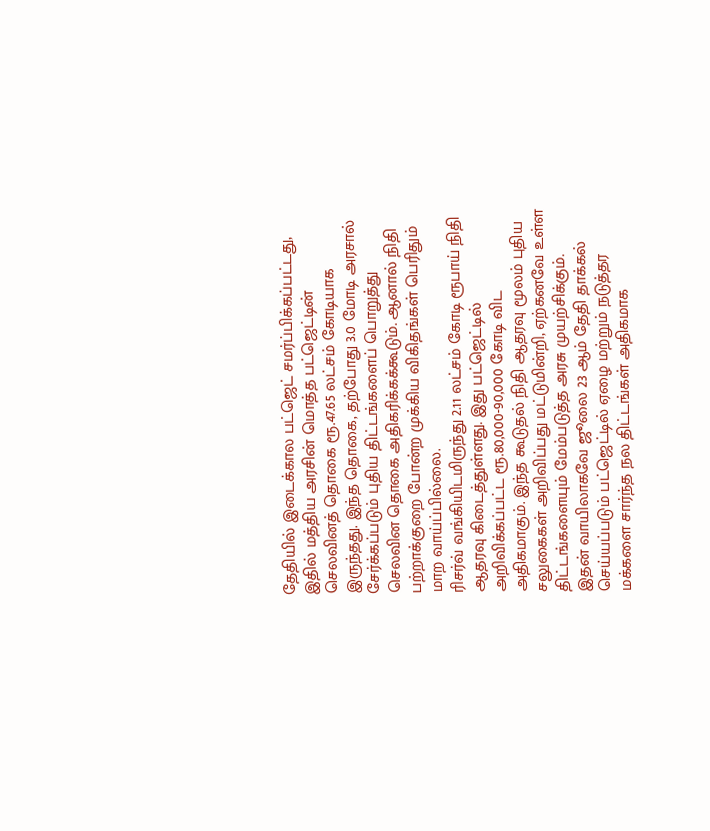தேதியில் இடைக்கால பட்ஜெட் சமர்ப்பிக்கப்பட்டது, இதில் மத்திய அரசின் மொத்த பட்ஜெட்டின் செலவினத் தொகை ரூ.47.65 லட்சம் கோடியாக இருந்தது. இந்த தொகை, தற்போது 3.0 மோடி அரசால் சேர்க்கப்படும் புதிய திட்டங்களைப் பொறுத்து செலவின தொகை அதிகரிக்கக்கூடும். ஆனால் நிதி பற்றாக்குறை போன்ற முக்கிய விகிதங்கள் பெரிதும் மாற வாய்ப்பில்லை.
ரிசர்வ் வங்கியிடமிருந்து 2.11 லட்சம் கோடி ரூபாய் நிதி ஆதரவு கிடைத்துள்ளது. இது பட்ஜெட்டில் அறிவிக்கப்பட்ட ரூ.80,000-90,000 கோடி விட அதிகமாகும். இந்த கூடுதல் நிதி ஆதரவு மூலம் புதிய சலுகைகள் அறிவிப்பது மட்டுமின்றி, ஏற்கனவே உள்ள திட்டங்களையும் மேம்படுத்த அரசு முயற்சிக்கும்.
இதன் வாயிலாகவே ஜூலை 23 ஆம் தேதி தாக்கல் செய்யப்படும் பட்ஜெட்டில் ஏழை மற்றும் நடுத்தர மக்களை சார்ந்த நல திட்டங்கள் அதிகமாக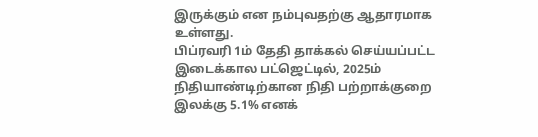இருக்கும் என நம்புவதற்கு ஆதாரமாக உள்ளது.
பிப்ரவரி 1ம் தேதி தாக்கல் செய்யப்பட்ட இடைக்கால பட்ஜெட்டில், 2025ம் நிதியாண்டிற்கான நிதி பற்றாக்குறை இலக்கு 5.1% எனக்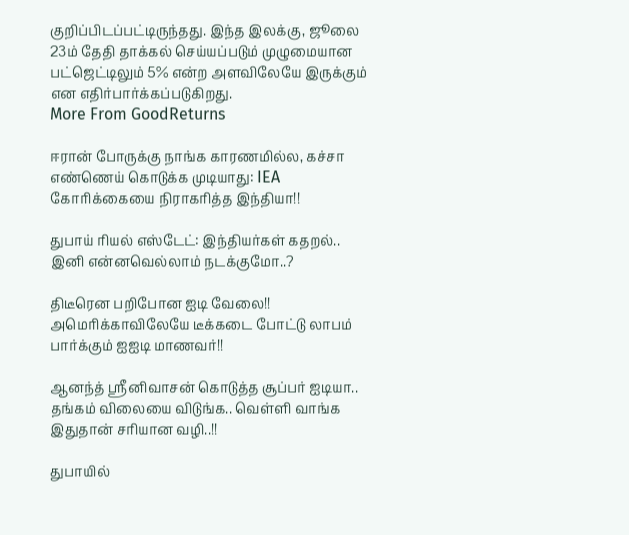குறிப்பிடப்பட்டிருந்தது. இந்த இலக்கு, ஜூலை 23ம் தேதி தாக்கல் செய்யப்படும் முழுமையான பட்ஜெட்டிலும் 5% என்ற அளவிலேயே இருக்கும் என எதிர்பார்க்கப்படுகிறது.
More From GoodReturns

ஈரான் போருக்கு நாங்க காரணமில்ல, கச்சா எண்ணெய் கொடுக்க முடியாது: IEA கோரிக்கையை நிராகரித்த இந்தியா!!

துபாய் ரியல் எஸ்டேட்: இந்தியர்கள் கதறல்.. இனி என்னவெல்லாம் நடக்குமோ..?

திடீரென பறிபோன ஐடி வேலை!! அமெரிக்காவிலேயே டீக்கடை போட்டு லாபம் பார்க்கும் ஐஐடி மாணவர்!!

ஆனந்த் ஸ்ரீனிவாசன் கொடுத்த சூப்பர் ஐடியா.. தங்கம் விலையை விடுங்க.. வெள்ளி வாங்க இதுதான் சரியான வழி..!!

துபாயில்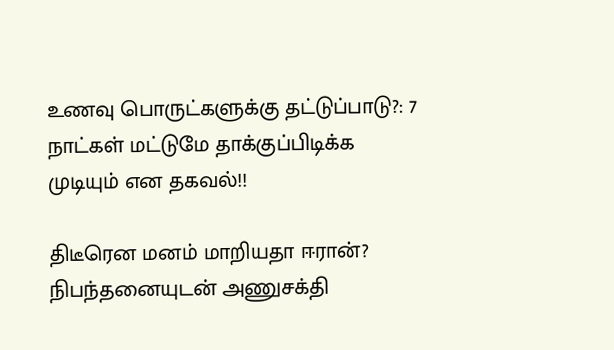உணவு பொருட்களுக்கு தட்டுப்பாடு?: 7 நாட்கள் மட்டுமே தாக்குப்பிடிக்க முடியும் என தகவல்!!

திடீரென மனம் மாறியதா ஈரான்? நிபந்தனையுடன் அணுசக்தி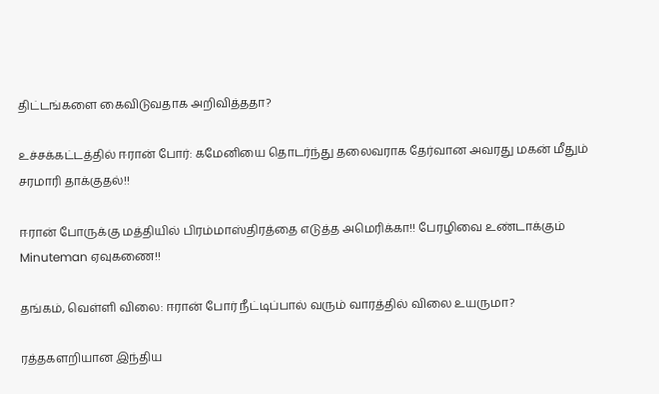திட்டங்களை கைவிடுவதாக அறிவித்ததா?

உச்சக்கட்டத்தில் ஈரான் போர்: கமேனியை தொடர்ந்து தலைவராக தேர்வான அவரது மகன் மீதும் சரமாரி தாக்குதல்!!

ஈரான் போருக்கு மத்தியில் பிரம்மாஸ்திரத்தை எடுத்த அமெரிக்கா!! பேரழிவை உண்டாக்கும் Minuteman ஏவுகணை!!

தங்கம், வெள்ளி விலை: ஈரான் போர் நீட்டிப்பால் வரும் வாரத்தில் விலை உயருமா?

ரத்தகளறியான இந்திய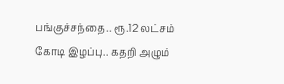பங்குச்சந்தை.. ரூ.12 லட்சம் கோடி இழப்பு.. கதறி அழும்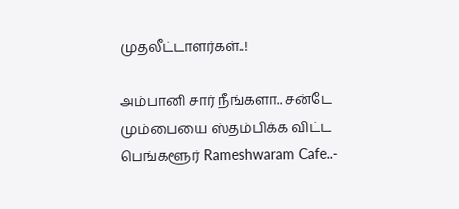முதலீட்டாளர்கள்..!

அம்பானி சார் நீங்களா.. சன்டே மும்பையை ஸ்தம்பிக்க விட்ட பெங்களூர் Rameshwaram Cafe..-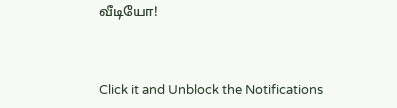வீடியோ!



Click it and Unblock the Notifications